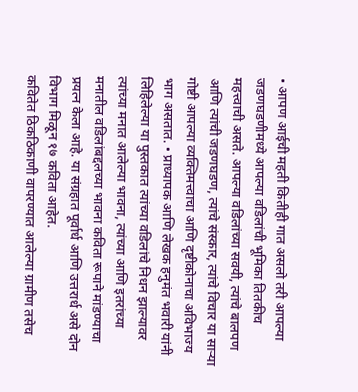• आपण आईची महती कितीही गात असलो तरी आपल्या जडणघडणीमध्ये आपल्या वडिलांची भूमिका तितकीच महत्त्वाची असते. आपल्या वडिलांच्या सवयी, त्यांचे बालपण आणि त्यांची जडणघडण, त्यांचे संस्कार, त्यांचे विचार या साऱ्या गोष्टी आपल्या व्यक्तिमत्त्वाचा आणि दृष्टीकोनाचा अविभाज्य भाग असतात. • प्राध्यापक आणि लेखक हनुमंत भवारी यांनी लिहिलेल्या या पुस्तकात त्यांच्या वडिलांचे निधन झाल्यावर त्यांच्या मनात आलेल्या भावना, त्यांच्या आणि इतरांच्या मनातील वडिलांबद्दलच्या भावना कविता रूपाने मांडण्याचा प्रयत्न केला आहे. या संग्रहात पूर्वार्ध आणि उत्तरार्ध असे दोन विभाग मिळून १७ कविता आहेत.
कवितेत ठिकठिकाणी वापरण्यात आलेल्या ग्रामीण तसेच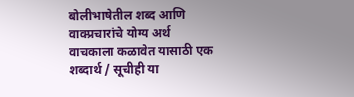बोलीभाषेतील शब्द आणि वाक्प्रचारांचे योग्य अर्थ वाचकाला कळावेत यासाठी एक शब्दार्थ / सूचीही या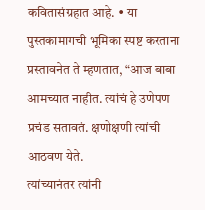कवितासंग्रहात आहे. • या पुस्तकामागची भूमिका स्पष्ट करताना प्रस्तावनेत ते म्हणतात, “आज बाबा आमच्यात नाहीत. त्यांचं हे उणेपण प्रचंड सतावतं. क्षणोक्षणी त्यांची आठवण येते.
त्यांच्यानंतर त्यांनी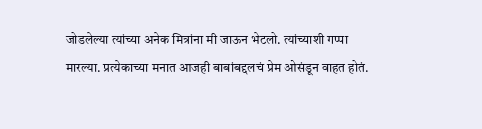जोडलेल्या त्यांच्या अनेक मित्रांना मी जाऊन भेटलो. त्यांच्याशी गप्पा मारल्या. प्रत्येकाच्या मनात आजही बाबांबद्दलचं प्रेम ओसंडून वाहत होतं.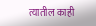त्यातील काही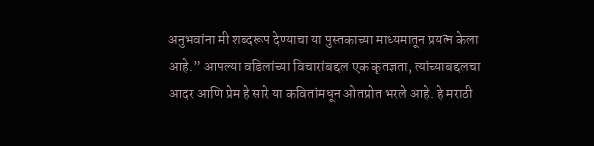अनुभवांना मी शब्दरूप देण्याचा या पुस्तकाच्या माध्यमातून प्रयत्न केला आहे.” आपल्या वडिलांच्या विचारांबद्दल एक कृतज्ञता, त्यांच्याबद्दलचा आदर आणि प्रेम हे सारे या कवितांमधून ओतप्रोत भरले आहे. हे मराठी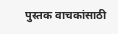पुस्तक वाचकांसाठी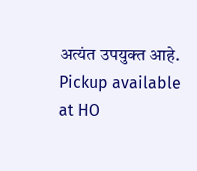अत्यंत उपयुक्त आहे.
Pickup available at HO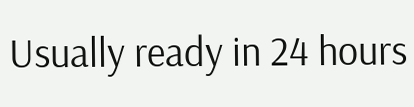Usually ready in 24 hours